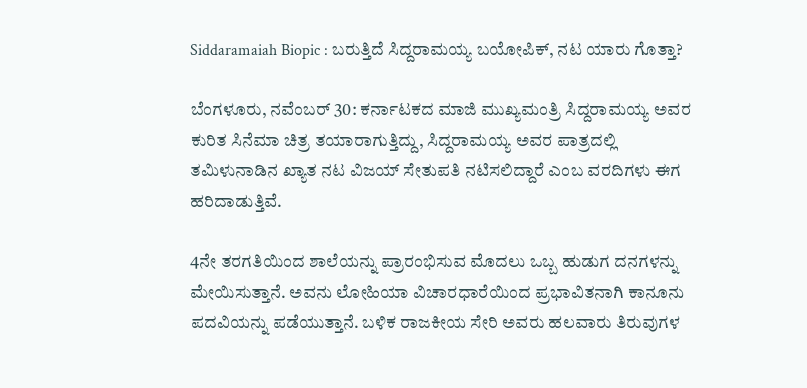Siddaramaiah Biopic : ಬರುತ್ತಿದೆ ಸಿದ್ದರಾಮಯ್ಯ ಬಯೋಪಿಕ್‌, ನಟ ಯಾರು ಗೊತ್ತಾ?

ಬೆಂಗಳೂರು, ನವೆಂಬರ್‌ 30: ಕರ್ನಾಟಕದ ಮಾಜಿ ಮುಖ್ಯಮಂತ್ರಿ ಸಿದ್ದರಾಮಯ್ಯ ಅವರ ಕುರಿತ ಸಿನೆಮಾ ಚಿತ್ರ ತಯಾರಾಗುತ್ತಿದ್ದು, ಸಿದ್ದರಾಮಯ್ಯ ಅವರ ಪಾತ್ರದಲ್ಲಿ ತಮಿಳುನಾಡಿನ ಖ್ಯಾತ ನಟ ವಿಜಯ್‌ ಸೇತುಪತಿ ನಟಿಸಲಿದ್ದಾರೆ ಎಂಬ ವರದಿಗಳು ಈಗ ಹರಿದಾಡುತ್ತಿವೆ.

4ನೇ ತರಗತಿಯಿಂದ ಶಾಲೆಯನ್ನು ಪ್ರಾರಂಭಿಸುವ ಮೊದಲು ಒಬ್ಬ ಹುಡುಗ ದನಗಳನ್ನು ಮೇಯಿಸುತ್ತಾನೆ. ಅವನು ಲೋಹಿಯಾ ವಿಚಾರಧಾರೆಯಿಂದ ಪ್ರಭಾವಿತನಾಗಿ ಕಾನೂನು ಪದವಿಯನ್ನು ಪಡೆಯುತ್ತಾನೆ. ಬಳಿಕ ರಾಜಕೀಯ ಸೇರಿ ಅವರು ಹಲವಾರು ತಿರುವುಗಳ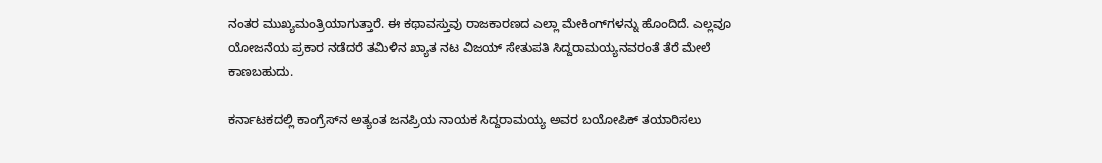ನಂತರ ಮುಖ್ಯಮಂತ್ರಿಯಾಗುತ್ತಾರೆ. ಈ ಕಥಾವಸ್ತುವು ರಾಜಕಾರಣದ ಎಲ್ಲಾ ಮೇಕಿಂಗ್‌ಗಳನ್ನು ಹೊಂದಿದೆ. ಎಲ್ಲವೂ ಯೋಜನೆಯ ಪ್ರಕಾರ ನಡೆದರೆ ತಮಿಳಿನ ಖ್ಯಾತ ನಟ ವಿಜಯ್ ಸೇತುಪತಿ ಸಿದ್ದರಾಮಯ್ಯನವರಂತೆ ತೆರೆ ಮೇಲೆ ಕಾಣಬಹುದು.

ಕರ್ನಾಟಕದಲ್ಲಿ ಕಾಂಗ್ರೆಸ್‌ನ ಅತ್ಯಂತ ಜನಪ್ರಿಯ ನಾಯಕ ಸಿದ್ದರಾಮಯ್ಯ ಅವರ ಬಯೋಪಿಕ್ ತಯಾರಿಸಲು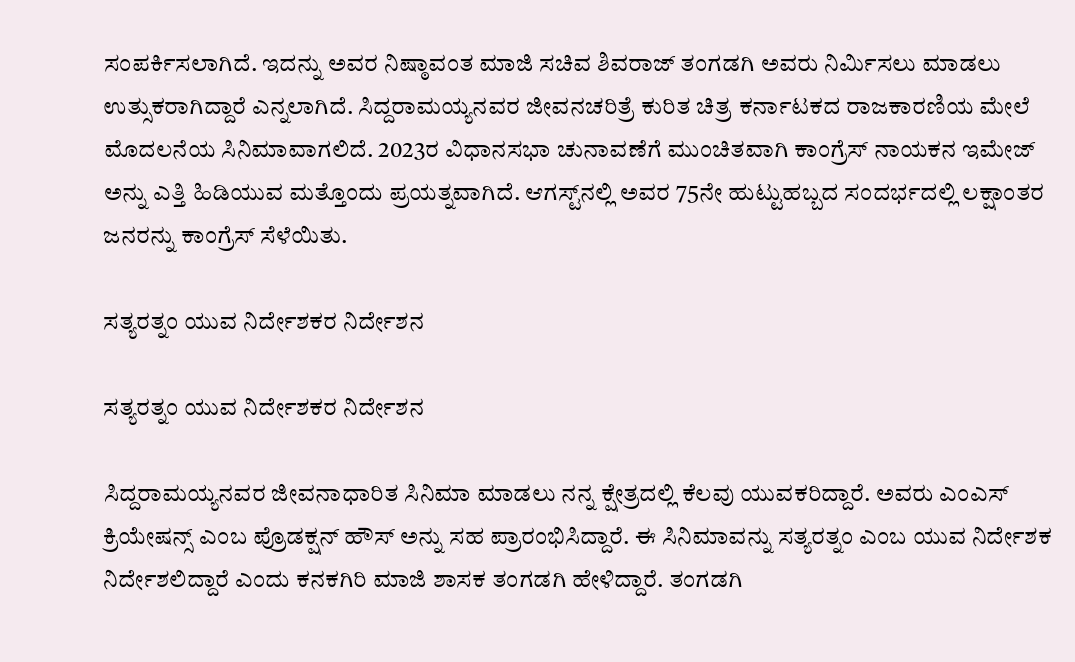ಸಂಪರ್ಕಿಸಲಾಗಿದೆ. ಇದನ್ನು ಅವರ ನಿಷ್ಠಾವಂತ ಮಾಜಿ ಸಚಿವ ಶಿವರಾಜ್ ತಂಗಡಗಿ ಅವರು ನಿರ್ಮಿಸಲು ಮಾಡಲು ಉತ್ಸುಕರಾಗಿದ್ದಾರೆ ಎನ್ನಲಾಗಿದೆ. ಸಿದ್ದರಾಮಯ್ಯನವರ ಜೀವನಚರಿತ್ರೆ ಕುರಿತ ಚಿತ್ರ ಕರ್ನಾಟಕದ ರಾಜಕಾರಣಿಯ ಮೇಲೆ ಮೊದಲನೆಯ ಸಿನಿಮಾವಾಗಲಿದೆ. 2023ರ ವಿಧಾನಸಭಾ ಚುನಾವಣೆಗೆ ಮುಂಚಿತವಾಗಿ ಕಾಂಗ್ರೆಸ್ ನಾಯಕನ ಇಮೇಜ್ ಅನ್ನು ಎತ್ತಿ ಹಿಡಿಯುವ ಮತ್ತೊಂದು ಪ್ರಯತ್ನವಾಗಿದೆ. ಆಗಸ್ಟ್‌ನಲ್ಲಿ ಅವರ 75ನೇ ಹುಟ್ಟುಹಬ್ಬದ ಸಂದರ್ಭದಲ್ಲಿ ಲಕ್ಷಾಂತರ ಜನರನ್ನು ಕಾಂಗ್ರೆಸ್‌ ಸೆಳೆಯಿತು.

ಸತ್ಯರತ್ನಂ ಯುವ ನಿರ್ದೇಶಕರ ನಿರ್ದೇಶನ

ಸತ್ಯರತ್ನಂ ಯುವ ನಿರ್ದೇಶಕರ ನಿರ್ದೇಶನ

ಸಿದ್ದರಾಮಯ್ಯನವರ ಜೀವನಾಧಾರಿತ ಸಿನಿಮಾ ಮಾಡಲು ನನ್ನ ಕ್ಷೇತ್ರದಲ್ಲಿ ಕೆಲವು ಯುವಕರಿದ್ದಾರೆ. ಅವರು ಎಂಎಸ್ ಕ್ರಿಯೇಷನ್ಸ್ ಎಂಬ ಪ್ರೊಡಕ್ಷನ್ ಹೌಸ್ ಅನ್ನು ಸಹ ಪ್ರಾರಂಭಿಸಿದ್ದಾರೆ. ಈ ಸಿನಿಮಾವನ್ನು ಸತ್ಯರತ್ನಂ ಎಂಬ ಯುವ ನಿರ್ದೇಶಕ ನಿರ್ದೇಶಲಿದ್ದಾರೆ ಎಂದು ಕನಕಗಿರಿ ಮಾಜಿ ಶಾಸಕ ತಂಗಡಗಿ ಹೇಳಿದ್ದಾರೆ. ತಂಗಡಗಿ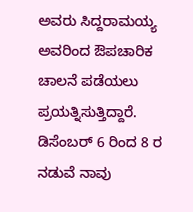ಅವರು ಸಿದ್ದರಾಮಯ್ಯ ಅವರಿಂದ ಔಪಚಾರಿಕ ಚಾಲನೆ ಪಡೆಯಲು ಪ್ರಯತ್ನಿಸುತ್ತಿದ್ದಾರೆ. ಡಿಸೆಂಬರ್ 6 ರಿಂದ 8 ರ ನಡುವೆ ನಾವು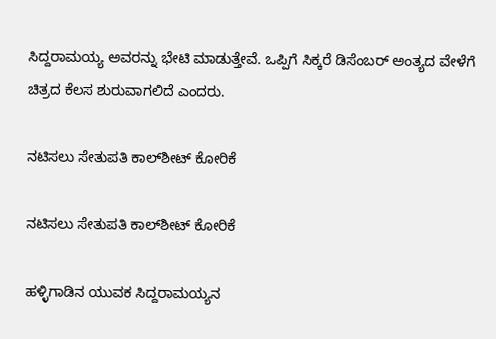ಸಿದ್ದರಾಮಯ್ಯ ಅವರನ್ನು ಭೇಟಿ ಮಾಡುತ್ತೇವೆ. ಒಪ್ಪಿಗೆ ಸಿಕ್ಕರೆ ಡಿಸೆಂಬರ್ ಅಂತ್ಯದ ವೇಳೆಗೆ ಚಿತ್ರದ ಕೆಲಸ ಶುರುವಾಗಲಿದೆ ಎಂದರು.

ನಟಿಸಲು ಸೇತುಪತಿ ಕಾಲ್‌ಶೀಟ್‌ ಕೋರಿಕೆ

ನಟಿಸಲು ಸೇತುಪತಿ ಕಾಲ್‌ಶೀಟ್‌ ಕೋರಿಕೆ

ಹಳ್ಳಿಗಾಡಿನ ಯುವಕ ಸಿದ್ದರಾಮಯ್ಯನ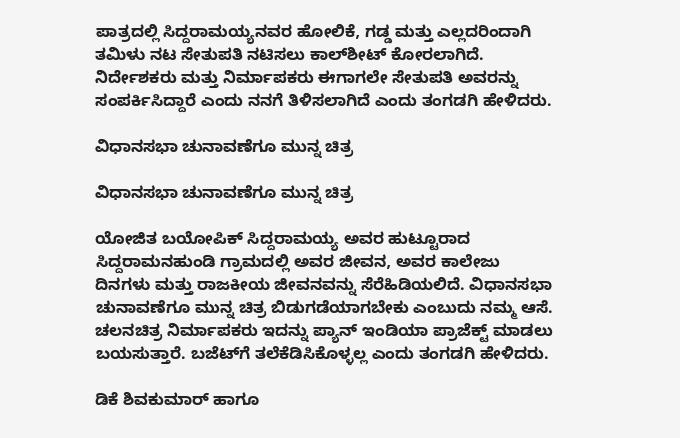ಪಾತ್ರದಲ್ಲಿ ಸಿದ್ದರಾಮಯ್ಯನವರ ಹೋಲಿಕೆ, ಗಡ್ಡ ಮತ್ತು ಎಲ್ಲದರಿಂದಾಗಿ ತಮಿಳು ನಟ ಸೇತುಪತಿ ನಟಿಸಲು ಕಾಲ್‌ಶೀಟ್‌ ಕೋರಲಾಗಿದೆ. ನಿರ್ದೇಶಕರು ಮತ್ತು ನಿರ್ಮಾಪಕರು ಈಗಾಗಲೇ ಸೇತುಪತಿ ಅವರನ್ನು ಸಂಪರ್ಕಿಸಿದ್ದಾರೆ ಎಂದು ನನಗೆ ತಿಳಿಸಲಾಗಿದೆ ಎಂದು ತಂಗಡಗಿ ಹೇಳಿದರು.

ವಿಧಾನಸಭಾ ಚುನಾವಣೆಗೂ ಮುನ್ನ ಚಿತ್ರ

ವಿಧಾನಸಭಾ ಚುನಾವಣೆಗೂ ಮುನ್ನ ಚಿತ್ರ

ಯೋಜಿತ ಬಯೋಪಿಕ್ ಸಿದ್ದರಾಮಯ್ಯ ಅವರ ಹುಟ್ಟೂರಾದ ಸಿದ್ದರಾಮನಹುಂಡಿ ಗ್ರಾಮದಲ್ಲಿ ಅವರ ಜೀವನ, ಅವರ ಕಾಲೇಜು ದಿನಗಳು ಮತ್ತು ರಾಜಕೀಯ ಜೀವನವನ್ನು ಸೆರೆಹಿಡಿಯಲಿದೆ. ವಿಧಾನಸಭಾ ಚುನಾವಣೆಗೂ ಮುನ್ನ ಚಿತ್ರ ಬಿಡುಗಡೆಯಾಗಬೇಕು ಎಂಬುದು ನಮ್ಮ ಆಸೆ. ಚಲನಚಿತ್ರ ನಿರ್ಮಾಪಕರು ಇದನ್ನು ಪ್ಯಾನ್ ಇಂಡಿಯಾ ಪ್ರಾಜೆಕ್ಟ್ ಮಾಡಲು ಬಯಸುತ್ತಾರೆ. ಬಜೆಟ್‌ಗೆ ತಲೆಕೆಡಿಸಿಕೊಳ್ಳಲ್ಲ ಎಂದು ತಂಗಡಗಿ ಹೇಳಿದರು.

ಡಿಕೆ ಶಿವಕುಮಾರ್‌ ಹಾಗೂ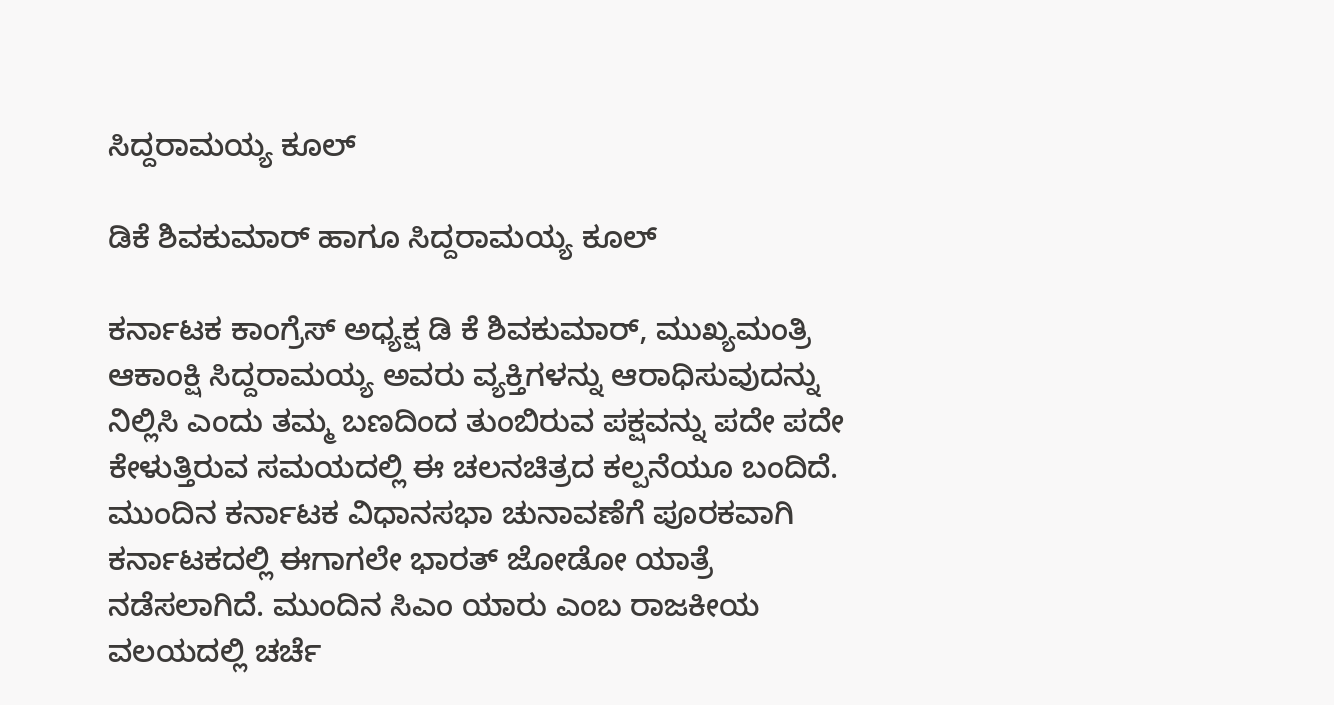ಸಿದ್ದರಾಮಯ್ಯ ಕೂಲ್‌

ಡಿಕೆ ಶಿವಕುಮಾರ್‌ ಹಾಗೂ ಸಿದ್ದರಾಮಯ್ಯ ಕೂಲ್‌

ಕರ್ನಾಟಕ ಕಾಂಗ್ರೆಸ್ ಅಧ್ಯಕ್ಷ ಡಿ ಕೆ ಶಿವಕುಮಾರ್, ಮುಖ್ಯಮಂತ್ರಿ ಆಕಾಂಕ್ಷಿ ಸಿದ್ದರಾಮಯ್ಯ ಅವರು ವ್ಯಕ್ತಿಗಳನ್ನು ಆರಾಧಿಸುವುದನ್ನು ನಿಲ್ಲಿಸಿ ಎಂದು ತಮ್ಮ ಬಣದಿಂದ ತುಂಬಿರುವ ಪಕ್ಷವನ್ನು ಪದೇ ಪದೇ ಕೇಳುತ್ತಿರುವ ಸಮಯದಲ್ಲಿ ಈ ಚಲನಚಿತ್ರದ ಕಲ್ಪನೆಯೂ ಬಂದಿದೆ. ಮುಂದಿನ ಕರ್ನಾಟಕ ವಿಧಾನಸಭಾ ಚುನಾವಣೆಗೆ ಪೂರಕವಾಗಿ ಕರ್ನಾಟಕದಲ್ಲಿ ಈಗಾಗಲೇ ಭಾರತ್‌ ಜೋಡೋ ಯಾತ್ರೆ ನಡೆಸಲಾಗಿದೆ. ಮುಂದಿನ ಸಿಎಂ ಯಾರು ಎಂಬ ರಾಜಕೀಯ ವಲಯದಲ್ಲಿ ಚರ್ಚೆ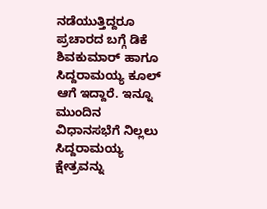ನಡೆಯುತ್ತಿದ್ದರೂ ಪ್ರಚಾರದ ಬಗ್ಗೆ ಡಿಕೆ ಶಿವಕುಮಾರ್‌ ಹಾಗೂ ಸಿದ್ದರಾಮಯ್ಯ ಕೂಲ್‌ ಆಗೆ ಇದ್ದಾರೆ. ಇನ್ನೂ ಮುಂದಿನ ವಿಧಾನಸಭೆಗೆ ನಿಲ್ಲಲು ಸಿದ್ದರಾಮಯ್ಯ ಕ್ಷೇತ್ರವನ್ನು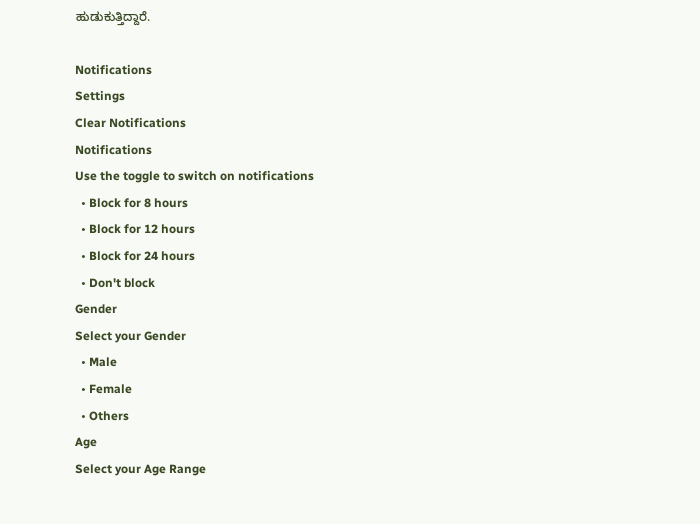ಹುಡುಕುತ್ತಿದ್ದಾರೆ.

Notifications
Settings
Clear Notifications
Notifications
Use the toggle to switch on notifications
  • Block for 8 hours
  • Block for 12 hours
  • Block for 24 hours
  • Don't block
Gender
Select your Gender
  • Male
  • Female
  • Others
Age
Select your Age Range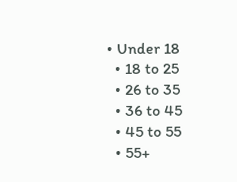• Under 18
  • 18 to 25
  • 26 to 35
  • 36 to 45
  • 45 to 55
  • 55+